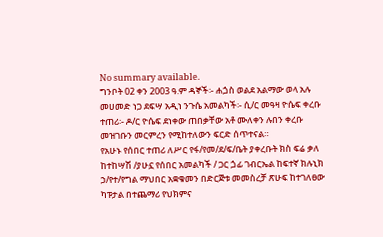No summary available.
ግንቦት 02 ቀን 2003 ዓ.ም ዳኞች፡- ሐጏስ ወልደ አልማው ወላ አሉ መሀመድ ነጋ ደፍሣ አዲነ ንጉሴ አመልካች፡- ሲ/ር መዓዛ ዮሴፍ ቀረቡ ተጠሪ፡- ዶ/ር ዮሴፍ ደነቀው ጠበቃቸው አቶ ሙለቀን ሉበን ቀረቡ መዝገቡን መርምረን የሚከተለውን ፍርድ ሰጥተናል።
የአሁኑ የሰበር ተጠሪ ለሥር የፋ/የመ/ደ/ፍ/ቤት ያቀረቡት ክስ ፍሬ ቃለ ከተከሣሽ /ያሁኗ የሰበር አመልካች / ጋር ጏፊ ገብርኤል ከፍተኛ ክሉኒክ ኃ/የተ/የግል ማህበር አቋቁመን በድርጅቱ መመስረቻ ጽሁፍ ከተገለፀው ካፑታል በተጨማሪ የህክምና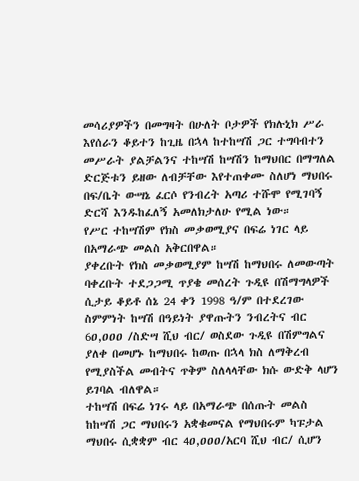መሳሪያዎችን በመግዛት በሁለት ቦታዎች የክሉኒክ ሥራ እየሰራን ቆይተን ከጊዜ በኋላ ከተከሣሽ ጋር ተግባብተን መሥራት ያልቻልንና ተከሣሽ ከሣሽን ከማህበር በማግለል ድርጅቱን ይዘው ለብቻቸው እየተጠቀሙ ስለሆነ ማህበሩ በፍ/ቤት ውሣኔ ፈርሶ የንብረት አጣሪ ተሹሞ የሚገባኝ ድርሻ እንዱከፈለኝ አመለክታለሁ የሚል ነው።
የሥር ተከሣሽም የክስ መቃወሚያና በፍሬ ነገር ላይ በአማራጭ መልስ አቅርበዋል።
ያቀረቡት የክስ መቃወሚያም ከሣሽ ከማህበሩ ለመውጣት ባቀረቡት ተደጋጋሚ ጥያቄ መሰረት ጉዲዩ በሽማግላዎች ሲታይ ቆይቶ ሰኔ 24 ቀን 1998 ዓ/ም በተደረገው ስምምነት ከሣሽ በዓይነት ያዋጡትን ንብረትና ብር 6ዐ,ዐዐዐ /ስድሣ ሺህ ብር/ ወስደው ጉዲዩ በሽምግልና ያለቀ በመሆኑ ከማህበሩ ከወጡ በኋላ ክስ ለማቅረብ የሚያስችል መብትና ጥቅም ስለላላቸው ክሱ ውድቅ ላሆን ይገባል ብለዋል።
ተከሣሽ በፍሬ ነገሩ ላይ በአማራጭ በሰጡት መልስ ከከሣሽ ጋር ማህበሩን አቋቁመናል የማህበሩም ካፑታል ማህበሩ ሲቋቋም ብር 4ዐ,ዐዐዐ/አርባ ሺህ ብር/ ሲሆን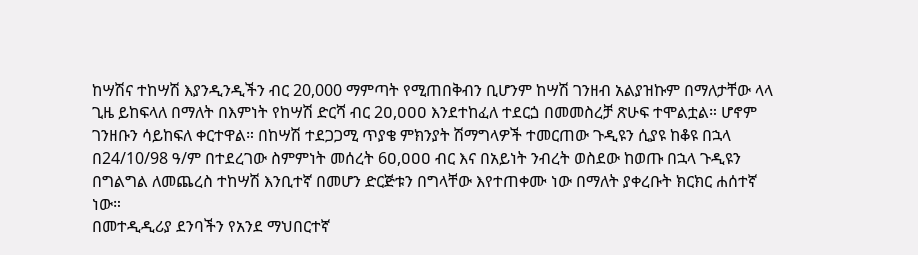ከሣሽና ተከሣሽ እያንዲንዲችን ብር 20,000 ማምጣት የሚጠበቅብን ቢሆንም ከሣሽ ገንዘብ አልያዝኩም በማለታቸው ላላ ጊዜ ይከፍላለ በማለት በእምነት የከሣሽ ድርሻ ብር 2ዐ,ዐዐዐ እንደተከፈለ ተደርጏ በመመስረቻ ጽሁፍ ተሞልቷል። ሆኖም ገንዘቡን ሳይከፍለ ቀርተዋል። በከሣሽ ተደጋጋሚ ጥያቄ ምክንያት ሽማግላዎች ተመርጠው ጉዲዩን ሲያዩ ከቆዩ በኋላ በ24/10/98 ዓ/ም በተደረገው ስምምነት መሰረት 6ዐ,ዐዐዐ ብር እና በአይነት ንብረት ወስደው ከወጡ በኋላ ጉዲዩን በግልግል ለመጨረስ ተከሣሽ እንቢተኛ በመሆን ድርጅቱን በግላቸው እየተጠቀሙ ነው በማለት ያቀረቡት ክርክር ሐሰተኛ ነው።
በመተዲዲሪያ ደንባችን የአንደ ማህበርተኛ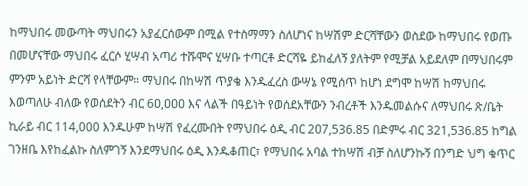ከማህበሩ መውጣት ማህበሩን አያፈርሰውም በሚል የተስማማን ስለሆነና ከሣሽም ድርሻቸውን ወስደው ከማህበሩ የወጡ በመሆናቸው ማህበሩ ፈርሶ ሂሣብ አጣሪ ተሹሞና ሂሣቡ ተጣርቶ ድርሻዬ ይከፈለኝ ያለትም የሚቻል አይደለም በማህበሩም ምንም አይነት ድርሻ የላቸውም። ማህበሩ በከሣሽ ጥያቄ እንዱፈረስ ውሣኔ የሚሰጥ ከሆነ ደግሞ ከሣሽ ከማህበሩ እወጣለሁ ብለው የወሰደትን ብር 6ዐ,ዐዐዐ እና ላልች በዓይነት የወሰደአቸውን ንብረቶች እንዱመልሱና ለማህበሩ ጽ/ቤት ኪራይ ብር 114,000 እንዱሁም ከሣሽ የፈረሙበት የማህበሩ ዕዲ ብር 2ዐ7,536.85 በድምሩ ብር 321,536.85 ከግል ገንዘቤ እየከፈልኩ ስለምገኝ እንደማህበሩ ዕዲ እንዱቆጠር፣ የማህበሩ አባል ተከሣሽ ብቻ ስለሆንኩኝ በንግድ ህግ ቁጥር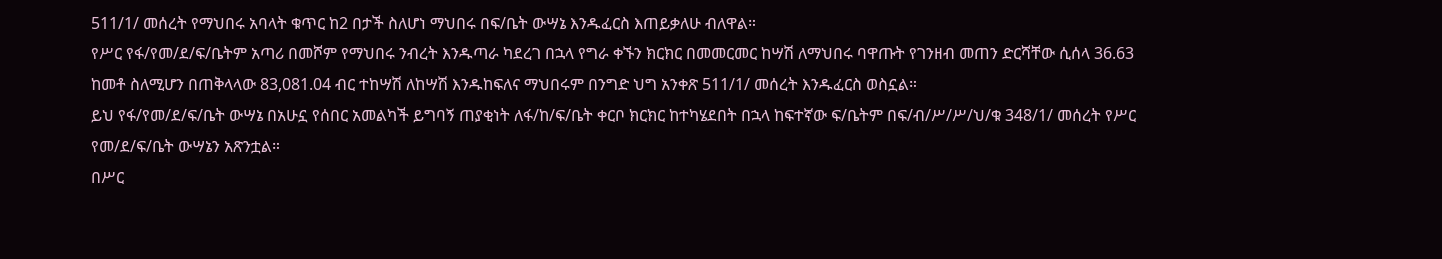511/1/ መሰረት የማህበሩ አባላት ቁጥር ከ2 በታች ስለሆነ ማህበሩ በፍ/ቤት ውሣኔ እንዱፈርስ እጠይቃለሁ ብለዋል።
የሥር የፋ/የመ/ደ/ፍ/ቤትም አጣሪ በመሾም የማህበሩ ንብረት እንዱጣራ ካደረገ በኋላ የግራ ቀኙን ክርክር በመመርመር ከሣሽ ለማህበሩ ባዋጡት የገንዘብ መጠን ድርሻቸው ሲሰላ 36.63 ከመቶ ስለሚሆን በጠቅላላው 83,081.04 ብር ተከሣሽ ለከሣሽ እንዱከፍለና ማህበሩም በንግድ ህግ አንቀጽ 511/1/ መሰረት እንዱፈርስ ወስኗል።
ይህ የፋ/የመ/ደ/ፍ/ቤት ውሣኔ በአሁኗ የሰበር አመልካች ይግባኝ ጠያቂነት ለፋ/ከ/ፍ/ቤት ቀርቦ ክርክር ከተካሄደበት በኋላ ከፍተኛው ፍ/ቤትም በፍ/ብ/ሥ/ሥ/ህ/ቁ 348/1/ መሰረት የሥር የመ/ደ/ፍ/ቤት ውሣኔን አጽንቷል።
በሥር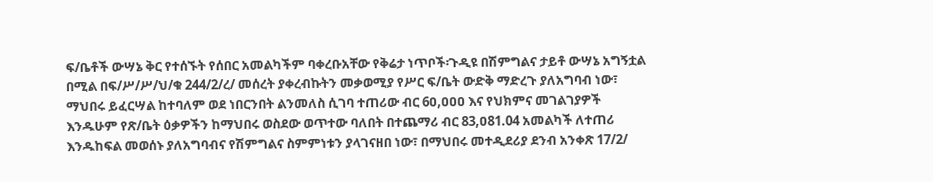ፍ/ቤቶች ውሣኔ ቅር የተሰኙት የሰበር አመልካችም ባቀረቡአቸው የቅሬታ ነጥቦች፡ጉዲዩ በሽምግልና ታይቶ ውሣኔ አግኝቷል በሚል በፍ/ሥ/ሥ/ህ/ቁ 244/2/ረ/ መሰረት ያቀረብኩትን መቃወሚያ የሥር ፍ/ቤት ውድቅ ማድረጉ ያለአግባብ ነው፣ ማህበሩ ይፈርሣል ከተባለም ወደ ነበርንበት ልንመለስ ሲገባ ተጠሪው ብር 6ዐ,ዐዐዐ እና የህክምና መገልገያዎች እንዱሁም የጽ/ቤት ዕቃዎችን ከማህበሩ ወስደው ወጥተው ባለበት በተጨማሪ ብር 83,ዐ81.04 አመልካች ለተጠሪ እንዱከፍል መወሰኑ ያለአግባብና የሽምግልና ስምምነቱን ያላገናዘበ ነው፣ በማህበሩ መተዲደሪያ ደንብ አንቀጽ 17/2/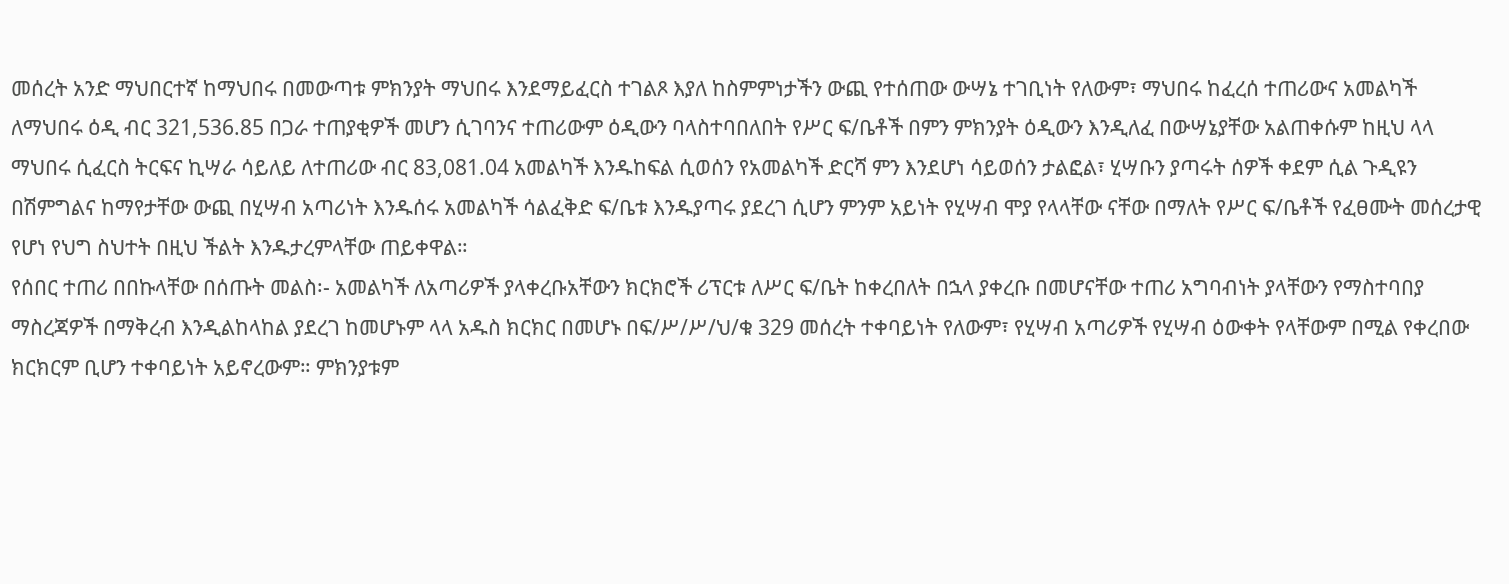መሰረት አንድ ማህበርተኛ ከማህበሩ በመውጣቱ ምክንያት ማህበሩ እንደማይፈርስ ተገልጾ እያለ ከስምምነታችን ውጪ የተሰጠው ውሣኔ ተገቢነት የለውም፣ ማህበሩ ከፈረሰ ተጠሪውና አመልካች ለማህበሩ ዕዲ ብር 321,536.85 በጋራ ተጠያቂዎች መሆን ሲገባንና ተጠሪውም ዕዲውን ባላስተባበለበት የሥር ፍ/ቤቶች በምን ምክንያት ዕዲውን እንዲለፈ በውሣኔያቸው አልጠቀሱም ከዚህ ላላ ማህበሩ ሲፈርስ ትርፍና ኪሣራ ሳይለይ ለተጠሪው ብር 83,081.04 አመልካች እንዱከፍል ሲወሰን የአመልካች ድርሻ ምን እንደሆነ ሳይወሰን ታልፎል፣ ሂሣቡን ያጣሩት ሰዎች ቀደም ሲል ጉዲዩን በሽምግልና ከማየታቸው ውጪ በሂሣብ አጣሪነት እንዱሰሩ አመልካች ሳልፈቅድ ፍ/ቤቱ እንዱያጣሩ ያደረገ ሲሆን ምንም አይነት የሂሣብ ሞያ የላላቸው ናቸው በማለት የሥር ፍ/ቤቶች የፈፀሙት መሰረታዊ የሆነ የህግ ስህተት በዚህ ችልት እንዱታረምላቸው ጠይቀዋል።
የሰበር ተጠሪ በበኩላቸው በሰጡት መልስ፡- አመልካች ለአጣሪዎች ያላቀረቡአቸውን ክርክሮች ሪፕርቱ ለሥር ፍ/ቤት ከቀረበለት በኋላ ያቀረቡ በመሆናቸው ተጠሪ አግባብነት ያላቸውን የማስተባበያ ማስረጃዎች በማቅረብ እንዲልከላከል ያደረገ ከመሆኑም ላላ አዱስ ክርክር በመሆኑ በፍ/ሥ/ሥ/ህ/ቁ 329 መሰረት ተቀባይነት የለውም፣ የሂሣብ አጣሪዎች የሂሣብ ዕውቀት የላቸውም በሚል የቀረበው ክርክርም ቢሆን ተቀባይነት አይኖረውም። ምክንያቱም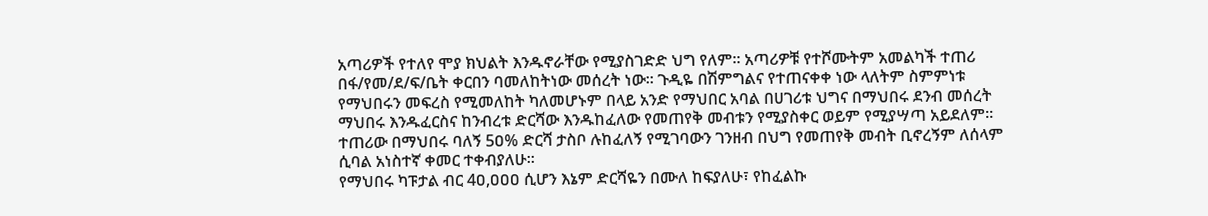አጣሪዎች የተለየ ሞያ ክህልት እንዱኖራቸው የሚያስገድድ ህግ የለም። አጣሪዎቹ የተሾሙትም አመልካች ተጠሪ በፋ/የመ/ደ/ፍ/ቤት ቀርበን ባመለከትነው መሰረት ነው። ጉዲዬ በሽምግልና የተጠናቀቀ ነው ላለትም ስምምነቱ የማህበሩን መፍረስ የሚመለከት ካለመሆኑም በላይ አንድ የማህበር አባል በሀገሪቱ ህግና በማህበሩ ደንብ መሰረት ማህበሩ እንዱፈርስና ከንብረቱ ድርሻው እንዱከፈለው የመጠየቅ መብቱን የሚያስቀር ወይም የሚያሣጣ አይደለም። ተጠሪው በማህበሩ ባለኝ 5ዐ% ድርሻ ታስቦ ሉከፈለኝ የሚገባውን ገንዘብ በህግ የመጠየቅ መብት ቢኖረኝም ለሰላም ሲባል አነስተኛ ቀመር ተቀብያለሁ።
የማህበሩ ካፑታል ብር 4ዐ,ዐዐዐ ሲሆን እኔም ድርሻዬን በሙለ ከፍያለሁ፣ የከፈልኩ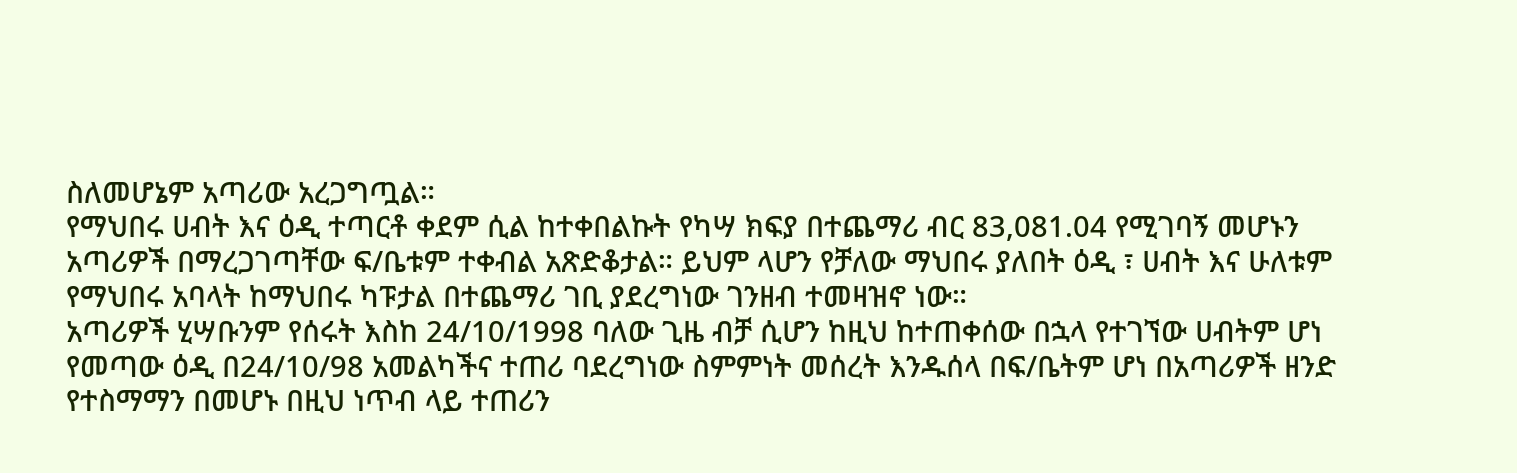ስለመሆኔም አጣሪው አረጋግጧል።
የማህበሩ ሀብት እና ዕዲ ተጣርቶ ቀደም ሲል ከተቀበልኩት የካሣ ክፍያ በተጨማሪ ብር 83,081.04 የሚገባኝ መሆኑን አጣሪዎች በማረጋገጣቸው ፍ/ቤቱም ተቀብል አጽድቆታል። ይህም ላሆን የቻለው ማህበሩ ያለበት ዕዲ ፣ ሀብት እና ሁለቱም የማህበሩ አባላት ከማህበሩ ካፑታል በተጨማሪ ገቢ ያደረግነው ገንዘብ ተመዛዝኖ ነው።
አጣሪዎች ሂሣቡንም የሰሩት እስከ 24/10/1998 ባለው ጊዜ ብቻ ሲሆን ከዚህ ከተጠቀሰው በኋላ የተገኘው ሀብትም ሆነ የመጣው ዕዲ በ24/10/98 አመልካችና ተጠሪ ባደረግነው ስምምነት መሰረት እንዱሰላ በፍ/ቤትም ሆነ በአጣሪዎች ዘንድ የተስማማን በመሆኑ በዚህ ነጥብ ላይ ተጠሪን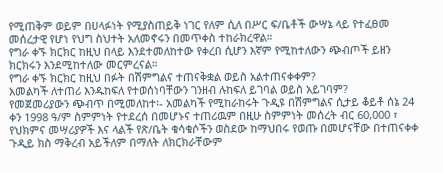የሚጠቅም ወይም በሀላፉነት የሚያስጠይቅ ነገር የለም ሲለ በሥር ፍ/ቤቶች ውሣኔ ላይ የተፈፀመ መሰረታዊ የሆነ የህግ ስህተት አለመኖሩን በመጥቀስ ተከራክረዋል።
የግራ ቀኙ ክርክር ከዚህ በላይ እንደተመለከተው የቀረበ ሲሆን እኛም የሚከተለውን ጭብጦች ይዘን ክርክሩን እንደሚከተለው መርምረናል።
የግራ ቀኙ ክርክር ከዚህ በፉት በሽምግልና ተጠናቅቋል ወይስ አልተጠናቀቀም?
አመልካች ለተጠሪ እንዱከፍለ የተወሰነባቸውን ገንዘብ ሉከፍለ ይገባል ወይስ አይገባም?
የመጀመሪያውን ጭብጥ በሚመለከተ፡- አመልካች የሚከራከሩት ጉዲዩ በሽምግልና ሲታይ ቆይቶ ሰኔ 24 ቀን 1998 ዓ/ም ስምምነት የተደረሰ በመሆኑና ተጠሪዉም በዚሁ ስምምነት መሰረት ብር 60,000 ፣ የህክምና መሣሪያዎች እና ላልች የጽ/ቤት ቁሳቁሶችን ወስደው ከማህበሩ የወጡ በመሆናቸው በተጠናቀቀ ጉዲይ ክስ ማቅረብ አይችለም በማለት ለክርክራቸውም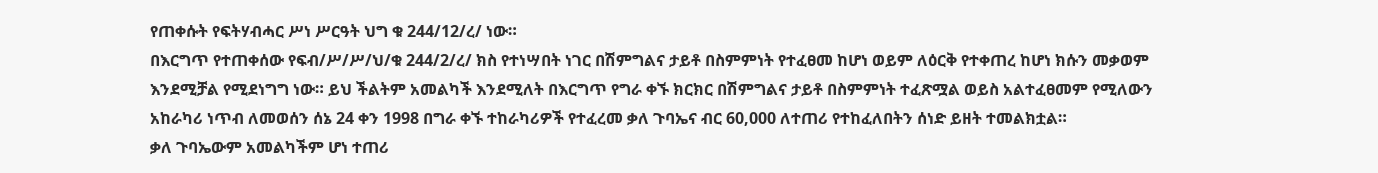የጠቀሱት የፍትሃብሓር ሥነ ሥርዓት ህግ ቁ 244/12/ረ/ ነው።
በእርግጥ የተጠቀሰው የፍብ/ሥ/ሥ/ህ/ቁ 244/2/ረ/ ክስ የተነሣበት ነገር በሽምግልና ታይቶ በስምምነት የተፈፀመ ከሆነ ወይም ለዕርቅ የተቀጠረ ከሆነ ክሱን መቃወም እንደሚቻል የሚደነግግ ነው። ይህ ችልትም አመልካች እንደሚለት በእርግጥ የግራ ቀኙ ክርክር በሽምግልና ታይቶ በስምምነት ተፈጽሟል ወይስ አልተፈፀመም የሚለውን አከራካሪ ነጥብ ለመወሰን ሰኔ 24 ቀን 1998 በግራ ቀኙ ተከራካሪዎች የተፈረመ ቃለ ጉባኤና ብር 60,000 ለተጠሪ የተከፈለበትን ሰነድ ይዘት ተመልክቷል።
ቃለ ጉባኤውም አመልካችም ሆነ ተጠሪ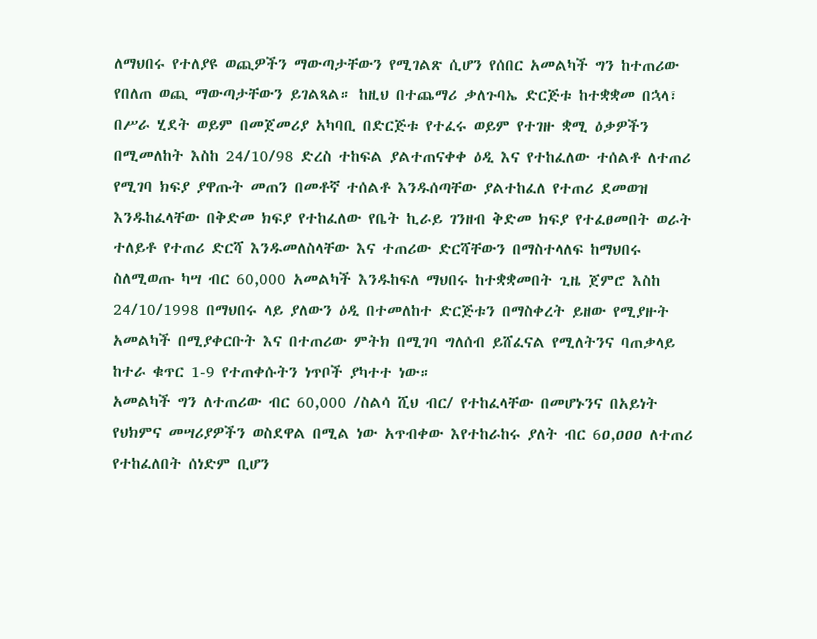ለማህበሩ የተለያዩ ወጪዎችን ማውጣታቸውን የሚገልጽ ሲሆን የሰበር አመልካች ግን ከተጠሪው የበለጠ ወጪ ማውጣታቸውን ይገልጻል። ከዚህ በተጨማሪ ቃለጉባኤ ድርጅቱ ከተቋቋመ በኋላ፣ በሥራ ሂደት ወይም በመጀመሪያ አካባቢ በድርጅቱ የተፈሩ ወይም የተገዙ ቋሚ ዕቃዎችን በሚመለከት እስከ 24/10/98 ድረስ ተከፍል ያልተጠናቀቀ ዕዲ እና የተከፈለው ተሰልቶ ለተጠሪ የሚገባ ክፍያ ያዋጡት መጠን በመቶኛ ተሰልቶ እንዱሰጣቸው ያልተከፈለ የተጠሪ ደመወዝ እንዱከፈላቸው በቅድመ ክፍያ የተከፈለው የቤት ኪራይ ገንዘብ ቅድመ ክፍያ የተፈፀመበት ወራት ተለይቶ የተጠሪ ድርሻ እንዱመለስላቸው እና ተጠሪው ድርሻቸውን በማስተላለፍ ከማህበሩ ስለሚወጡ ካሣ ብር 60,000 አመልካች እንዱከፍለ ማህበሩ ከተቋቋመበት ጊዜ ጀምሮ እስከ 24/10/1998 በማህበሩ ላይ ያለውን ዕዲ በተመለከተ ድርጅቱን በማስቀረት ይዘው የሚያዙት አመልካች በሚያቀርቡት እና በተጠሪው ምትክ በሚገባ ግለሰብ ይሸፈናል የሚለትንና ባጠቃላይ ከተራ ቁጥር 1-9 የተጠቀሱትን ነጥቦች ያካተተ ነው።
አመልካች ግን ለተጠሪው ብር 60,000 /ስልሳ ሺህ ብር/ የተከፈላቸው በመሆኑንና በአይነት የህክምና መሣሪያዎችን ወስደዋል በሚል ነው አጥብቀው እየተከራከሩ ያለት ብር 6ዐ,ዐዐዐ ለተጠሪ የተከፈለበት ሰነድም ቢሆን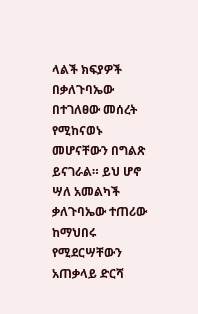ላልች ክፍያዎች በቃለጉባኤው በተገለፀው መሰረት የሚከናወኑ መሆናቸውን በግልጽ ይናገራል። ይህ ሆኖ ሣለ አመልካች ቃለጉባኤው ተጠሪው ከማህበሩ የሚደርሣቸውን አጠቃላይ ድርሻ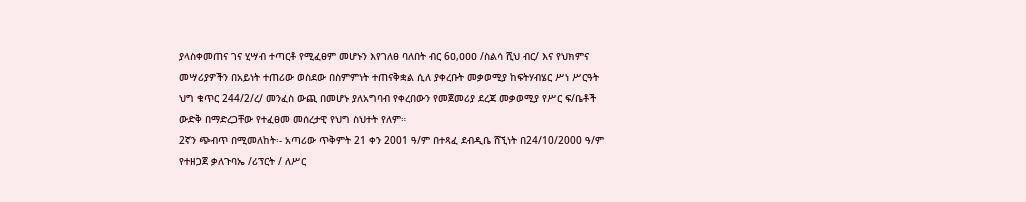ያላስቀመጠና ገና ሂሣብ ተጣርቶ የሚፈፀም መሆኑን እየገለፀ ባለበት ብር 6ዐ,ዐዐዐ /ስልሳ ሺህ ብር/ እና የህክምና መሣሪያዎችን በአይነት ተጠሪው ወስደው በስምምነት ተጠናቅቋል ሲለ ያቀረቡት መቃወሚያ ከፍትሃብሄር ሥነ ሥርዓት ህግ ቁጥር 244/2/ረ/ መንፈስ ውጪ በመሆኑ ያለአግባብ የቀረበውን የመጀመሪያ ደረጃ መቃወሚያ የሥር ፍ/ቤቶች ውድቅ በማድረጋቸው የተፈፀመ መሰረታዊ የህግ ስህተት የለም።
2ኛን ጭብጥ በሚመለከት፡- አጣሪው ጥቅምት 21 ቀን 2001 ዓ/ም በተጻፈ ደብዲቤ ሸኚነት በ24/10/2000 ዓ/ም የተዘጋጀ ቃለጉባኤ /ሪፕርት / ለሥር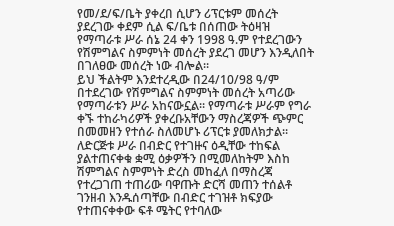የመ/ደ/ፍ/ቤት ያቀረበ ሲሆን ሪፕርቱም መሰረት ያደረገው ቀደም ሲል ፍ/ቤቱ በሰጠው ትዕዛዝ የማጣራቱ ሥራ ሰኔ 24 ቀን 1998 ዓ.ም የተደረገውን የሽምግልና ስምምነት መሰረት ያደረገ መሆን እንዲለበት በገለፀው መሰረት ነው ብሎል።
ይህ ችልትም እንደተረዲው በ24/10/98 ዓ/ም በተደረገው የሽምግልና ስምምነት መሰረት አጣሪው የማጣራቱን ሥራ አከናውኗል። የማጣራቱ ሥራም የግራ ቀኙ ተከራካሪዎች ያቀረቡአቸውን ማስረጃዎች ጭምር በመመዘን የተሰራ ስለመሆኑ ሪፕርቱ ያመለክታል።
ለድርጅቱ ሥራ በብድር የተገዙና ዕዲቸው ተከፍል ያልተጠናቀቁ ቋሚ ዕቃዎችን በሚመለከትም እስከ ሽምግልና ስምምነት ድረስ መከፈለ በማስረጃ የተረጋገጠ ተጠሪው ባዋጡት ድርሻ መጠን ተሰልቶ ገንዘብ እንዱሰጣቸው በብድር ተገዝቶ ክፍያው የተጠናቀቀው ፍቶ ሜትር የተባለው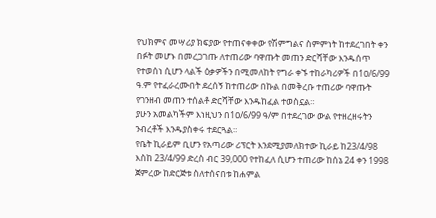የህክምና መሣሪያ ክፍያው የተጠናቀቀው የሽምግልና ስምምነት ከተደረገበት ቀን በፉት መሆኑ በመረጋገጡ ለተጠሪው ባዋጡት መጠን ድርሻቸው እንዱሰጥ የተወሰነ ሲሆን ላልች ዕቃዎችን በሚመለከት የግራ ቀኙ ተከራካሪዎች በ1ዐ/6/99 ዓ.ም የተፈራረሙበት ደረሰኝ ከተጠሪው በኩል በመቅረቡ ተጠሪው ባዋጡት የገንዘብ መጠን ተሰልቶ ድርሻቸው እንዱከፈል ተወስኗል።
ያሁን አመልካችም እነዚህን በ1ዐ/6/99 ዓ/ም በተደረገው ውል የተዘረዘሩትን ንብረቶች እንዱያስቀሩ ተደርጓል።
የቤት ኪራይም ቢሆን የአጣሪው ሪፕርት እንደሚያመለክተው ኪራይ ከ23/4/98 እስከ 23/4/99 ድረስ ብር 39,000 የተከፈለ ሲሆን ተጠሪው ከሰኔ 24 ቀን 1998 ጀምረው ከድርጅቱ ስለተሰናበቱ ከሐምል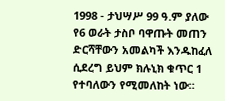1998 - ታህሣሥ 99 ዓ.ም ያለው የ6 ወራት ታስቦ ባዋጡት መጠን ድርሻቸውን አመልካች እንዱከፈለ ሲደረግ ይህም ክሉኒክ ቁጥር 1 የተባለውን የሚመለከት ነው።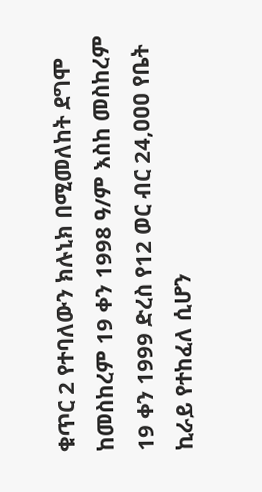ቁጥር 2 የተባለውን ክሉኒክ በሚመለከት ደግሞ ከመስከረም 19 ቀን 1998 ዓ/ም እስከ መስከረም 19 ቀን 1999 ድረስ የ12 ወር ብር 24,ዐዐዐ የቤት ኪራይ የተከፈለ ሲሆን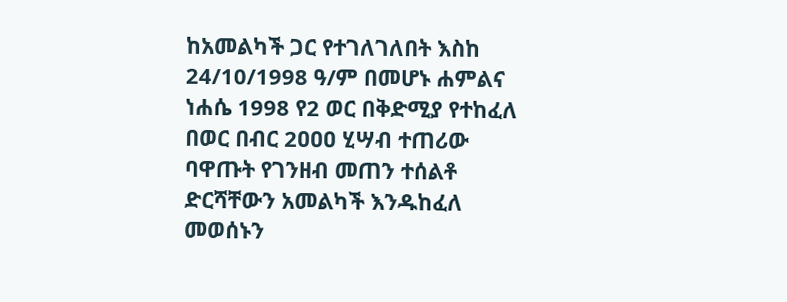ከአመልካች ጋር የተገለገለበት እስከ 24/10/1998 ዓ/ም በመሆኑ ሐምልና ነሐሴ 1998 የ2 ወር በቅድሚያ የተከፈለ በወር በብር 2ዐዐዐ ሂሣብ ተጠሪው ባዋጡት የገንዘብ መጠን ተሰልቶ ድርሻቸውን አመልካች እንዱከፈለ መወሰኑን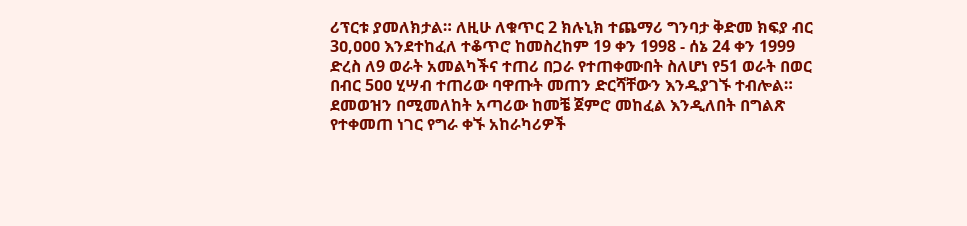ሪፕርቱ ያመለክታል። ለዚሁ ለቁጥር 2 ክሉኒክ ተጨማሪ ግንባታ ቅድመ ክፍያ ብር 3ዐ,ዐዐዐ እንደተከፈለ ተቆጥሮ ከመስረከም 19 ቀን 1998 - ሰኔ 24 ቀን 1999 ድረስ ለ9 ወራት አመልካችና ተጠሪ በጋራ የተጠቀሙበት ስለሆነ የ51 ወራት በወር በብር 5ዐዐ ሂሣብ ተጠሪው ባዋጡት መጠን ድርሻቸውን እንዱያገኙ ተብሎል።
ደመወዝን በሚመለከት አጣሪው ከመቼ ጀምሮ መከፈል እንዲለበት በግልጽ የተቀመጠ ነገር የግራ ቀኙ አከራካሪዎች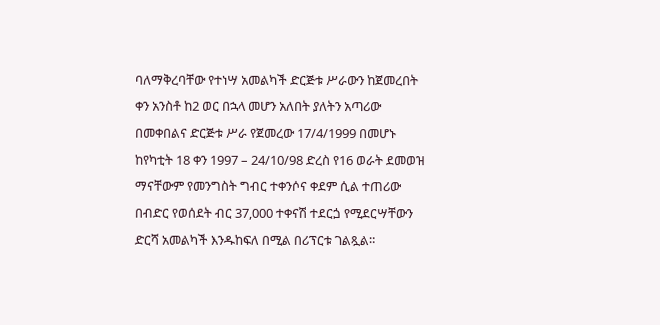ባለማቅረባቸው የተነሣ አመልካች ድርጅቱ ሥራውን ከጀመረበት ቀን አንስቶ ከ2 ወር በኋላ መሆን አለበት ያለትን አጣሪው በመቀበልና ድርጅቱ ሥራ የጀመረው 17/4/1999 በመሆኑ ከየካቲት 18 ቀን 1997 – 24/10/98 ድረስ የ16 ወራት ደመወዝ ማናቸውም የመንግስት ግብር ተቀንሶና ቀደም ሲል ተጠሪው በብድር የወሰደት ብር 37,000 ተቀናሽ ተደርጏ የሚደርሣቸውን ድርሻ አመልካች እንዱከፍለ በሚል በሪፕርቱ ገልጿል።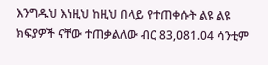እንግዱህ እነዚህ ከዚህ በላይ የተጠቀሱት ልዩ ልዩ ክፍያዎች ናቸው ተጠቃልለው ብር 83,ዐ81.04 ሳንቲም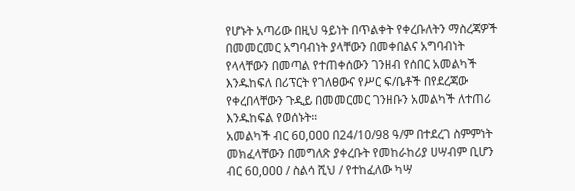የሆኑት አጣሪው በዚህ ዓይነት በጥልቀት የቀረቡለትን ማስረጃዎች በመመርመር አግባብነት ያላቸውን በመቀበልና አግባብነት የላላቸውን በመጣል የተጠቀሰውን ገንዘብ የሰበር አመልካች እንዱከፍለ በሪፕርት የገለፀውና የሥር ፍ/ቤቶች በየደረጃው የቀረበላቸውን ጉዲይ በመመርመር ገንዘቡን አመልካች ለተጠሪ እንዱከፍል የወሰኑት።
አመልካች ብር 6ዐ,ዐዐዐ በ24/10/98 ዓ/ም በተደረገ ስምምነት መክፈላቸውን በመግለጽ ያቀረቡት የመከራከሪያ ሀሣብም ቢሆን ብር 6ዐ,ዐዐዐ / ስልሳ ሺህ / የተከፈለው ካሣ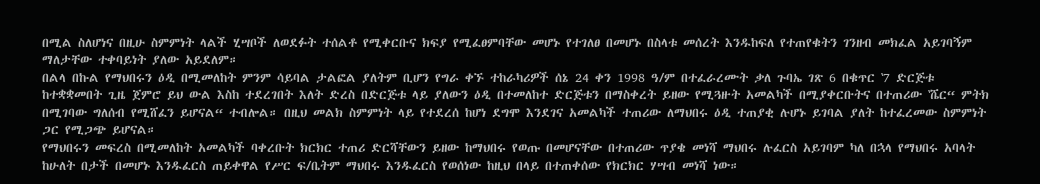በሚል ስለሆነና በዚሁ ስምምነት ላልች ሂሣቦች ለወደፉት ተሰልቶ የሚቀርቡና ክፍያ የሚፈፀምባቸው መሆኑ የተገለፀ በመሆኑ በስላቱ መሰረት እንዱከፍለ የተጠየቁትን ገንዘብ መክፈል አይገባኝም ማለታቸው ተቀባይነት ያለው አይደለም።
በልላ በኩል የማህበሩን ዕዲ በሚመለከት ምንም ሳይባል ታልፎል ያለትም ቢሆን የግራ ቀኙ ተከራካሪዎች ሰኔ 24 ቀን 1998 ዓ/ም በተፈራረሙት ቃለ ጉባኤ ገጽ 6 በቁጥር ‛7 ድርጅቱ ከተቋቋመበት ጊዜ ጀምሮ ይህ ውል እስከ ተደረገበት እለት ድረስ በድርጅቱ ላይ ያለውን ዕዲ በተመለከተ ድርጅቱን በማስቀረት ይዘው የሚጓዙት አመልካች በሚያቀርቡትና በተጠሪው ‛ሼር“ ምትክ በሚገባው ግለሰብ የሚሸፈን ይሆናል“ ተብሎል። በዚህ መልክ ስምምነት ላይ የተደረሰ ከሆነ ደግሞ እንደገና አመልካች ተጠሪው ለማህበሩ ዕዲ ተጠያቂ ሉሆኑ ይገባል ያለት ከተፈረመው ስምምነት ጋር የሚጋጭ ይሆናል።
የማህበሩን መፍረስ በሚመለከት አመልካች ባቀረቡት ክርክር ተጠሪ ድርሻቸውን ይዘው ከማህበሩ የወጡ በመሆናቸው በተጠሪው ጥያቄ መነሻ ማህበሩ ሉፈርስ አይገባም ካለ በኋላ የማህበሩ አባላት ከሁለት በታች በመሆኑ እንዱፈርስ ጠይቀዋል የሥር ፍ/ቤትም ማህበሩ እንዱፈርስ የወሰነው ከዚህ በላይ በተጠቀሰው የክርክር ሃሣብ መነሻ ነው።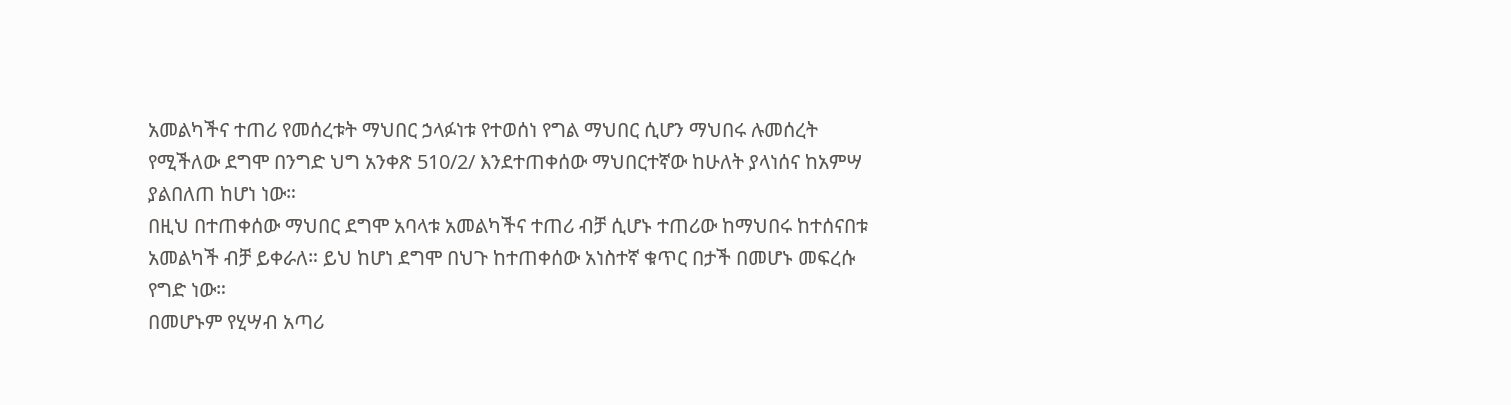አመልካችና ተጠሪ የመሰረቱት ማህበር ኃላፉነቱ የተወሰነ የግል ማህበር ሲሆን ማህበሩ ሉመሰረት የሚችለው ደግሞ በንግድ ህግ አንቀጽ 510/2/ እንደተጠቀሰው ማህበርተኛው ከሁለት ያላነሰና ከአምሣ ያልበለጠ ከሆነ ነው።
በዚህ በተጠቀሰው ማህበር ደግሞ አባላቱ አመልካችና ተጠሪ ብቻ ሲሆኑ ተጠሪው ከማህበሩ ከተሰናበቱ አመልካች ብቻ ይቀራለ። ይህ ከሆነ ደግሞ በህጉ ከተጠቀሰው አነስተኛ ቁጥር በታች በመሆኑ መፍረሱ የግድ ነው።
በመሆኑም የሂሣብ አጣሪ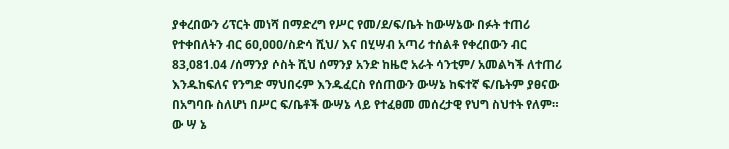ያቀረበውን ሪፕርት መነሻ በማድረግ የሥር የመ/ደ/ፍ/ቤት ከውሣኔው በፉት ተጠሪ የተቀበለትን ብር 6ዐ,ዐዐዐ/ስድሳ ሺህ/ እና በሂሣብ አጣሪ ተሰልቶ የቀረበውን ብር 83,081.04 /ሰማንያ ሶስት ሺህ ሰማንያ አንድ ከዜሮ አራት ሳንቲም/ አመልካች ለተጠሪ እንዱከፍለና የንግድ ማህበሩም እንዱፈርስ የሰጠውን ውሣኔ ከፍተኛ ፍ/ቤትም ያፀናው በአግባቡ ስለሆነ በሥር ፍ/ቤቶች ውሣኔ ላይ የተፈፀመ መሰረታዊ የህግ ስህተት የለም።
ው ሣ ኔ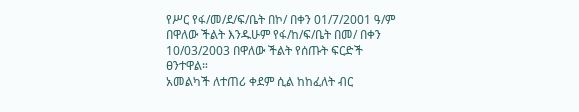የሥር የፋ/መ/ደ/ፍ/ቤት በኮ/ በቀን 01/7/2001 ዓ/ም በዋለው ችልት እንዱሁም የፋ/ከ/ፍ/ቤት በመ/ በቀን 10/03/2003 በዋለው ችልት የሰጡት ፍርድች ፀንተዋል።
አመልካች ለተጠሪ ቀደም ሲል ከከፈለት ብር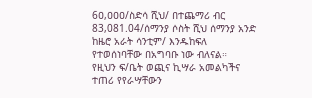6ዐ,ዐዐዐ/ስድሳ ሺህ/ በተጨማሪ ብር 83,081.04/ሰማንያ ሶስት ሺህ ሰማንያ አንድ ከዜሮ አራት ሳንቲም/ እንዱከፍለ የተወሰነባቸው በአግባቡ ነው ብለናል።
የዚህን ፍ/ቤት ወጪና ኪሣራ አመልካችና ተጠሪ የየራሣቸውን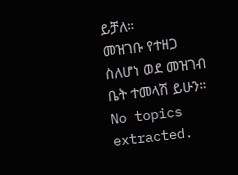ይቻለ።
መዝገቡ የተዘጋ ስለሆነ ወደ መዝገብ ቤት ተመላሽ ይሁን።
No topics extracted.